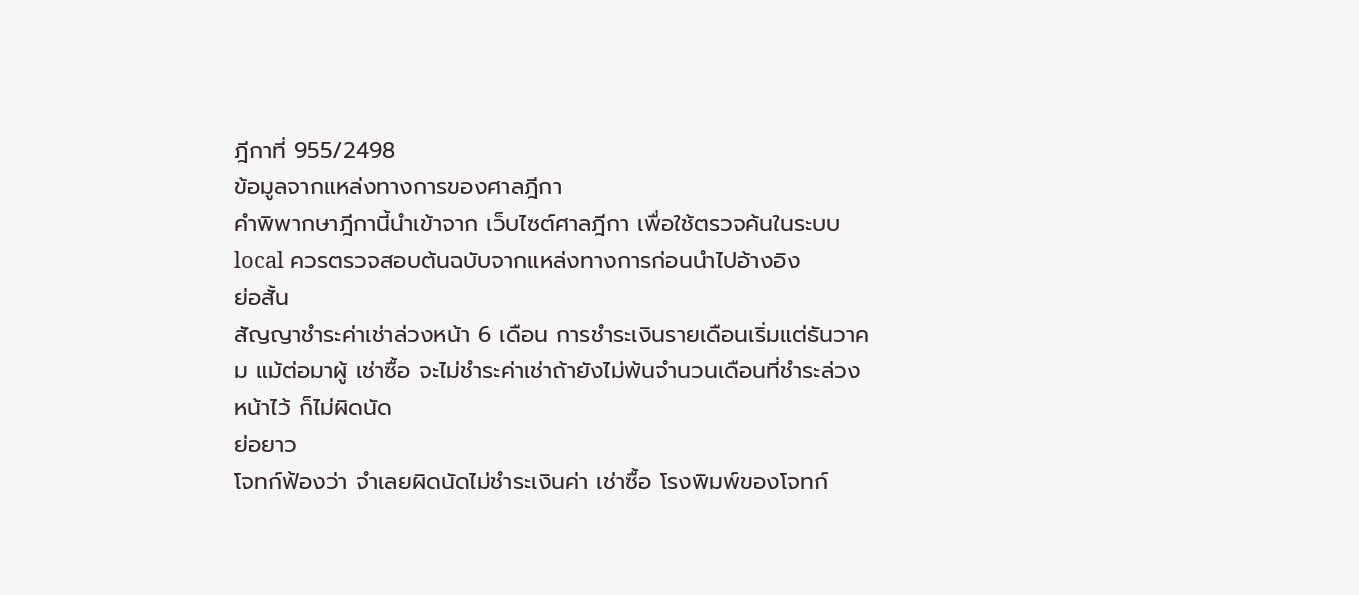ฎีกาที่ 955/2498
ข้อมูลจากแหล่งทางการของศาลฎีกา
คำพิพากษาฎีกานี้นำเข้าจาก เว็บไซต์ศาลฎีกา เพื่อใช้ตรวจค้นในระบบ local ควรตรวจสอบต้นฉบับจากแหล่งทางการก่อนนำไปอ้างอิง
ย่อสั้น
สัญญาชำระค่าเช่าล่วงหน้า 6 เดือน การชำระเงินรายเดือนเริ่มแต่ธันวาคม แม้ต่อมาผู้ เช่าซื้อ จะไม่ชำระค่าเช่าถ้ายังไม่พ้นจำนวนเดือนที่ชำระล่วงหน้าไว้ ก็ไม่ผิดนัด
ย่อยาว
โจทก์ฟ้องว่า จำเลยผิดนัดไม่ชำระเงินค่า เช่าซื้อ โรงพิมพ์ของโจทก์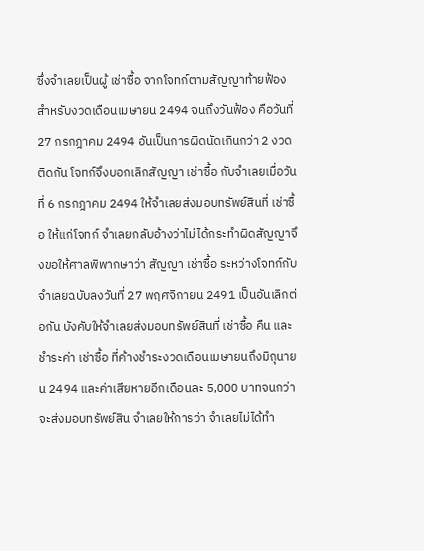ซึ่งจำเลยเป็นผู้ เช่าซื้อ จากโจทก์ตามสัญญาท้ายฟ้องสำหรับงวดเดือนเมษายน 2494 จนถึงวันฟ้อง คือวันที่ 27 กรกฎาคม 2494 อันเป็นการผิดนัดเกินกว่า 2 งวดติดกัน โจทก์จึงบอกเลิกสัญญา เช่าซื้อ กับจำเลยเมื่อวันที่ 6 กรกฎาคม 2494 ให้จำเลยส่งมอบทรัพย์สินที่ เช่าซื้อ ให้แก่โจทก์ จำเลยกลับอ้างว่าไม่ได้กระทำผิดสัญญาจึงขอให้ศาลพิพากษาว่า สัญญา เช่าซื้อ ระหว่างโจทก์กับจำเลยฉบับลงวันที่ 27 พฤศจิกายน 2491 เป็นอันเลิกต่อกัน บังคับให้จำเลยส่งมอบทรัพย์สินที่ เช่าซื้อ คืน และชำระค่า เช่าซื้อ ที่ค้างชำระงวดเดือนเมษายนถึงมิถุนายน 2494 และค่าเสียหายอีกเดือนละ 5,000 บาทจนกว่าจะส่งมอบทรัพย์สิน จำเลยให้การว่า จำเลยไม่ได้ทำ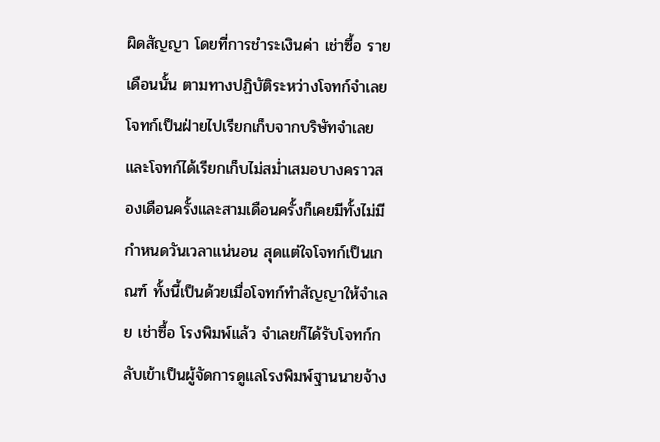ผิดสัญญา โดยที่การชำระเงินค่า เช่าซื้อ รายเดือนนั้น ตามทางปฏิบัติระหว่างโจทก์จำเลยโจทก์เป็นฝ่ายไปเรียกเก็บจากบริษัทจำเลย และโจทก์ได้เรียกเก็บไม่สม่ำเสมอบางคราวสองเดือนครั้งและสามเดือนครั้งก็เคยมีทั้งไม่มีกำหนดวันเวลาแน่นอน สุดแต่ใจโจทก์เป็นเกณฑ์ ทั้งนี้เป็นด้วยเมื่อโจทก์ทำสัญญาให้จำเลย เช่าซื้อ โรงพิมพ์แล้ว จำเลยก็ได้รับโจทก์กลับเข้าเป็นผู้จัดการดูแลโรงพิมพ์ฐานนายจ้าง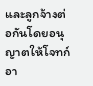และลูกจ้างต่อกันโดยอนุญาตให้โจทก์อา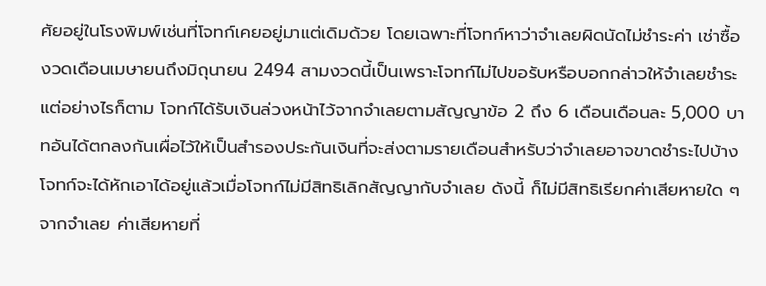ศัยอยู่ในโรงพิมพ์เช่นที่โจทก์เคยอยู่มาแต่เดิมด้วย โดยเฉพาะที่โจทก์หาว่าจำเลยผิดนัดไม่ชำระค่า เช่าซื้อ งวดเดือนเมษายนถึงมิถุนายน 2494 สามงวดนี้เป็นเพราะโจทก์ไม่ไปขอรับหรือบอกกล่าวให้จำเลยชำระ แต่อย่างไรก็ตาม โจทก์ได้รับเงินล่วงหน้าไว้จากจำเลยตามสัญญาข้อ 2 ถึง 6 เดือนเดือนละ 5,000 บาทอันได้ตกลงกันเผื่อไว้ให้เป็นสำรองประกันเงินที่จะส่งตามรายเดือนสำหรับว่าจำเลยอาจขาดชำระไปบ้าง โจทก์จะได้หักเอาได้อยู่แล้วเมื่อโจทก์ไม่มีสิทธิเลิกสัญญากับจำเลย ดังนี้ ก็ไม่มีสิทธิเรียกค่าเสียหายใด ๆ จากจำเลย ค่าเสียหายที่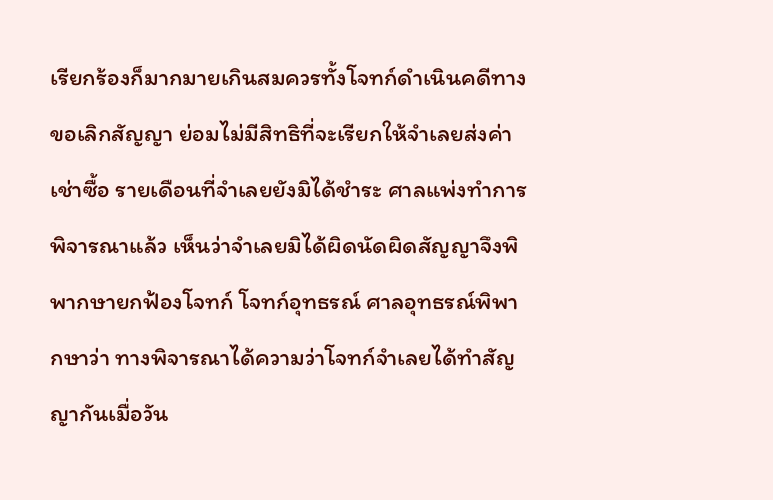เรียกร้องก็มากมายเกินสมควรทั้งโจทก์ดำเนินคดีทางขอเลิกสัญญา ย่อมไม่มีสิทธิที่จะเรียกให้จำเลยส่งค่า เช่าซื้อ รายเดือนที่จำเลยยังมิได้ชำระ ศาลแพ่งทำการพิจารณาแล้ว เห็นว่าจำเลยมิได้ผิดนัดผิดสัญญาจึงพิพากษายกฟ้องโจทก์ โจทก์อุทธรณ์ ศาลอุทธรณ์พิพากษาว่า ทางพิจารณาได้ความว่าโจทก์จำเลยได้ทำสัญญากันเมื่อวัน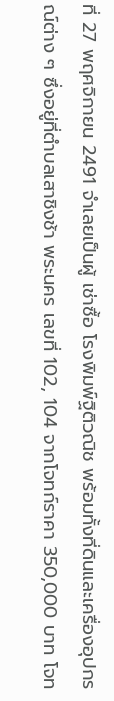ที่ 27 พฤศจิกายน 2491 จำเลยเป็นผู้ เช่าซื้อ โรงพิมพ์ฐิติวณิช พร้อมทั้งที่ดินและเครื่องอุปกรณ์ต่าง ๆ ซึ่งอยู่ที่ตำบลเสาชิงช้า พระนคร เลขที่ 102, 104 จากโจทก์ราคา 350,000 บาท โจท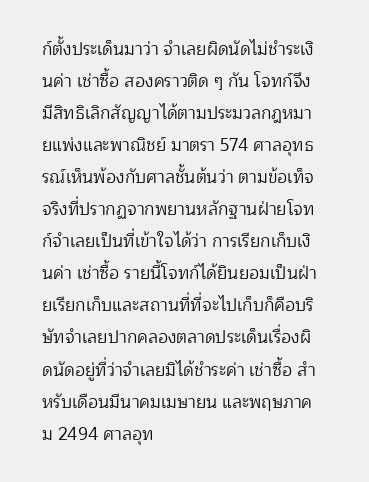ก์ตั้งประเด็นมาว่า จำเลยผิดนัดไม่ชำระเงินค่า เช่าซื้อ สองคราวติด ๆ กัน โจทก์จึงมีสิทธิเลิกสัญญาได้ตามประมวลกฎหมายแพ่งและพาณิชย์ มาตรา 574 ศาลอุทธรณ์เห็นพ้องกับศาลชั้นต้นว่า ตามข้อเท็จจริงที่ปรากฏจากพยานหลักฐานฝ่ายโจทก์จำเลยเป็นที่เข้าใจได้ว่า การเรียกเก็บเงินค่า เช่าซื้อ รายนี้โจทก์ได้ยินยอมเป็นฝ่ายเรียกเก็บและสถานที่ที่จะไปเก็บก็คือบริษัทจำเลยปากคลองตลาดประเด็นเรื่องผิดนัดอยู่ที่ว่าจำเลยมิได้ชำระค่า เช่าซื้อ สำหรับเดือนมีนาคมเมษายน และพฤษภาคม 2494 ศาลอุท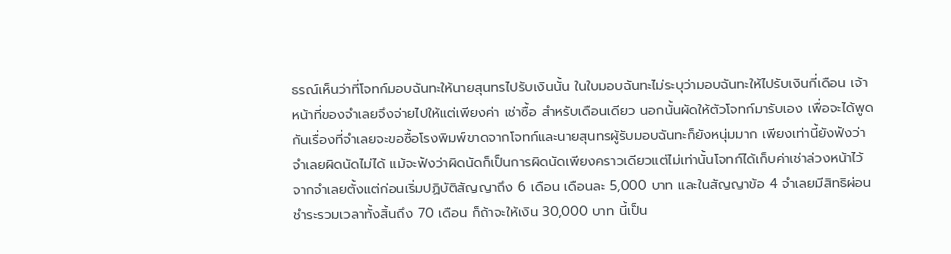ธรณ์เห็นว่าที่โจทก์มอบฉันทะให้นายสุนทรไปรับเงินนั้น ในใบมอบฉันทะไม่ระบุว่ามอบฉันทะให้ไปรับเงินกี่เดือน เจ้าหน้าที่ของจำเลยจึงจ่ายไปให้แต่เพียงค่า เช่าซื้อ สำหรับเดือนเดียว นอกนั้นผัดให้ตัวโจทก์มารับเอง เพื่อจะได้พูดกันเรื่องที่จำเลยจะขอซื้อโรงพิมพ์ขาดจากโจทก์และนายสุนทรผู้รับมอบฉันทะก็ยังหนุ่มมาก เพียงเท่านี้ยังฟังว่าจำเลยผิดนัดไม่ได้ แม้จะฟังว่าผิดนัดก็เป็นการผิดนัดเพียงคราวเดียวแต่ไม่เท่านั้นโจทก์ได้เก็บค่าเช่าล่วงหน้าไว้จากจำเลยตั้งแต่ก่อนเริ่มปฏิบัติสัญญาถึง 6 เดือน เดือนละ 5,000 บาท และในสัญญาข้อ 4 จำเลยมีสิทธิผ่อนชำระรวมเวลาทั้งสิ้นถึง 70 เดือน ก็ถ้าจะให้เงิน 30,000 บาท นี้เป็น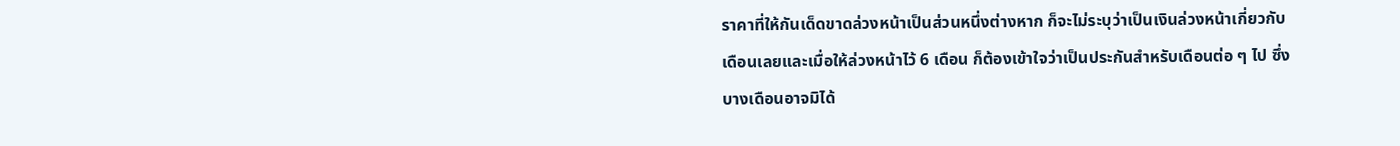ราคาที่ให้กันเด็ดขาดล่วงหน้าเป็นส่วนหนึ่งต่างหาก ก็จะไม่ระบุว่าเป็นเงินล่วงหน้าเกี่ยวกับเดือนเลยและเมื่อให้ล่วงหน้าไว้ 6 เดือน ก็ต้องเข้าใจว่าเป็นประกันสำหรับเดือนต่อ ๆ ไป ซึ่งบางเดือนอาจมิได้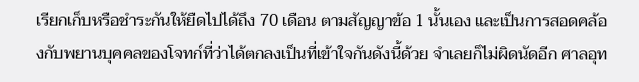เรียกเก็บหรือชำระกันให้ยืดไปได้ถึง 70 เดือน ตามสัญญาข้อ 1 นั้นเอง และเป็นการสอดคล้องกับพยานบุคคลของโจทก์ที่ว่าได้ตกลงเป็นที่เข้าใจกันดังนี้ด้วย จำเลยก็ไม่ผิดนัดอีก ศาลอุท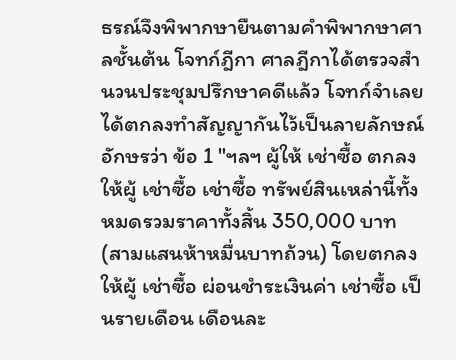ธรณ์จึงพิพากษายืนตามคำพิพากษาศาลชั้นต้น โจทก์ฎีกา ศาลฎีกาได้ตรวจสำนวนประชุมปรึกษาคดีแล้ว โจทก์จำเลยได้ตกลงทำสัญญากันไว้เป็นลายลักษณ์อักษรว่า ข้อ 1 "ฯลฯ ผู้ให้ เช่าซื้อ ตกลงให้ผู้ เช่าซื้อ เช่าซื้อ ทรัพย์สินเหล่านี้ทั้งหมดรวมราคาทั้งสิ้น 350,000 บาท (สามแสนห้าหมื่นบาทถ้วน) โดยตกลงให้ผู้ เช่าซื้อ ผ่อนชำระเงินค่า เช่าซื้อ เป็นรายเดือน เดือนละ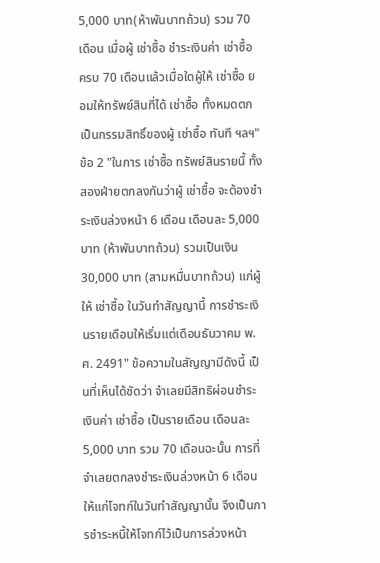5,000 บาท(ห้าพันบาทถ้วน) รวม 70 เดือน เมื่อผู้ เช่าซื้อ ชำระเงินค่า เช่าซื้อ ครบ 70 เดือนแล้วเมื่อใดผู้ให้ เช่าซื้อ ยอมให้ทรัพย์สินที่ได้ เช่าซื้อ ทั้งหมดตกเป็นกรรมสิทธิ์ของผู้ เช่าซื้อ ทันที ฯลฯ" ข้อ 2 "ในการ เช่าซื้อ ทรัพย์สินรายนี้ ทั้งสองฝ่ายตกลงกันว่าผู้ เช่าซื้อ จะต้องชำระเงินล่วงหน้า 6 เดือน เดือนละ 5,000 บาท (ห้าพันบาทถ้วน) รวมเป็นเงิน 30,000 บาท (สามหมื่นบาทถ้วน) แก่ผู้ให้ เช่าซื้อ ในวันทำสัญญานี้ การชำระเงินรายเดือนให้เริ่มแต่เดือนธันวาคม พ.ศ. 2491" ข้อความในสัญญามีดังนี้ เป็นที่เห็นได้ชัดว่า จำเลยมีสิทธิผ่อนชำระเงินค่า เช่าซื้อ เป็นรายเดือน เดือนละ 5,000 บาท รวม 70 เดือนฉะนั้น การที่จำเลยตกลงชำระเงินล่วงหน้า 6 เดือน ให้แก่โจทก์ในวันทำสัญญานั้น จึงเป็นการชำระหนี้ให้โจทก์ไว้เป็นการล่วงหน้า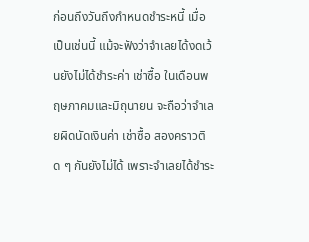ก่อนถึงวันถึงกำหนดชำระหนี้ เมื่อเป็นเช่นนี้ แม้จะฟังว่าจำเลยได้งดเว้นยังไม่ได้ชำระค่า เช่าซื้อ ในเดือนพฤษภาคมและมิถุนายน จะถือว่าจำเลยผิดนัดเงินค่า เช่าซื้อ สองคราวติด ๆ กันยังไม่ได้ เพราะจำเลยได้ชำระ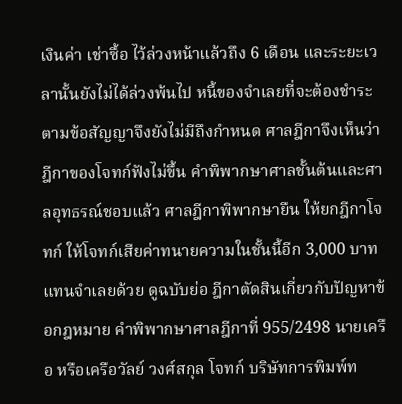เงินค่า เช่าซื้อ ไว้ล่วงหน้าแล้วถึง 6 เดือน และระยะเวลานั้นยังไม่ได้ล่วงพ้นไป หนี้ของจำเลยที่จะต้องชำระตามข้อสัญญาจึงยังไม่มีถึงกำหนด ศาลฎีกาจึงเห็นว่า ฎีกาของโจทก์ฟังไม่ขึ้น คำพิพากษาศาลชั้นต้นและศาลอุทธรณ์ชอบแล้ว ศาลฎีกาพิพากษายืน ให้ยกฎีกาโจทก์ ให้โจทก์เสียค่าทนายความในชั้นนี้อีก 3,000 บาท แทนจำเลยด้วย ดูฉบับย่อ ฎีกาตัดสินเกี่ยวกับปัญหาข้อกฎหมาย คำพิพากษาศาลฎีกาที่ 955/2498 นายเครือ หรือเครือวัลย์ วงศ์สกุล โจทก์ บริษัทการพิมพ์ท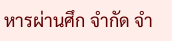หารผ่านศึก จำกัด จำ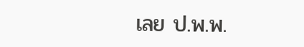เลย ป.พ.พ.